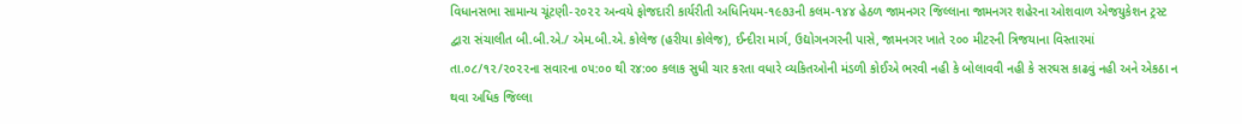વિધાનસભા સામાન્ય ચૂંટણી-૨૦૨૨ અન્વયે ફોજદારી કાર્યરીતી અધિનિયમ-૧૯૭૩ની કલમ-૧૪૪ હેઠળ જામનગર જિલ્લાના જામનગર શહેરના ઓશવાળ એજયુકેશન ટ્રસ્ટ દ્વારા સંચાલીત બી.બી.એ./ એમ.બી.એ. કોલેજ (હરીયા કોલેજ), ઈન્દીરા માર્ગ, ઉદ્યોગનગરની પાસે, જામનગર ખાતે ૨૦૦ મીટરની ત્રિજયાના વિસ્તારમાં તા.૦૮/૧૨/૨૦૨૨ના સવારના ૦૫:૦૦ થી ર૪:૦૦ કલાક સુધી ચાર કરતા વધારે વ્યકિતઓની મંડળી કોઈએ ભરવી નહી કે બોલાવવી નહી કે સરઘસ કાઢવું નહી અને એકઠા ન થવા અધિક જિલ્લા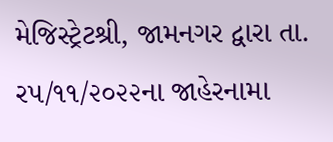મેજિસ્ટ્રેટશ્રી, જામનગર દ્વારા તા. ર૫/૧૧/૨૦૨૨ના જાહેરનામા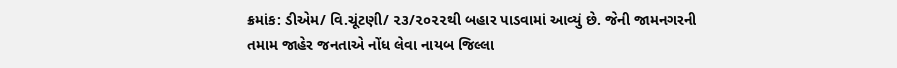ક્રમાંક: ડીએમ/ વિ.ચૂંટણી/ ૨૩/૨૦૨૨થી બહાર પાડવામાં આવ્યું છે. જેની જામનગરની તમામ જાહેર જનતાએ નોંધ લેવા નાયબ જિલ્લા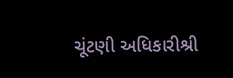ચૂંટણી અધિકારીશ્રી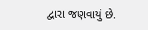દ્વારા જણવાયું છે.